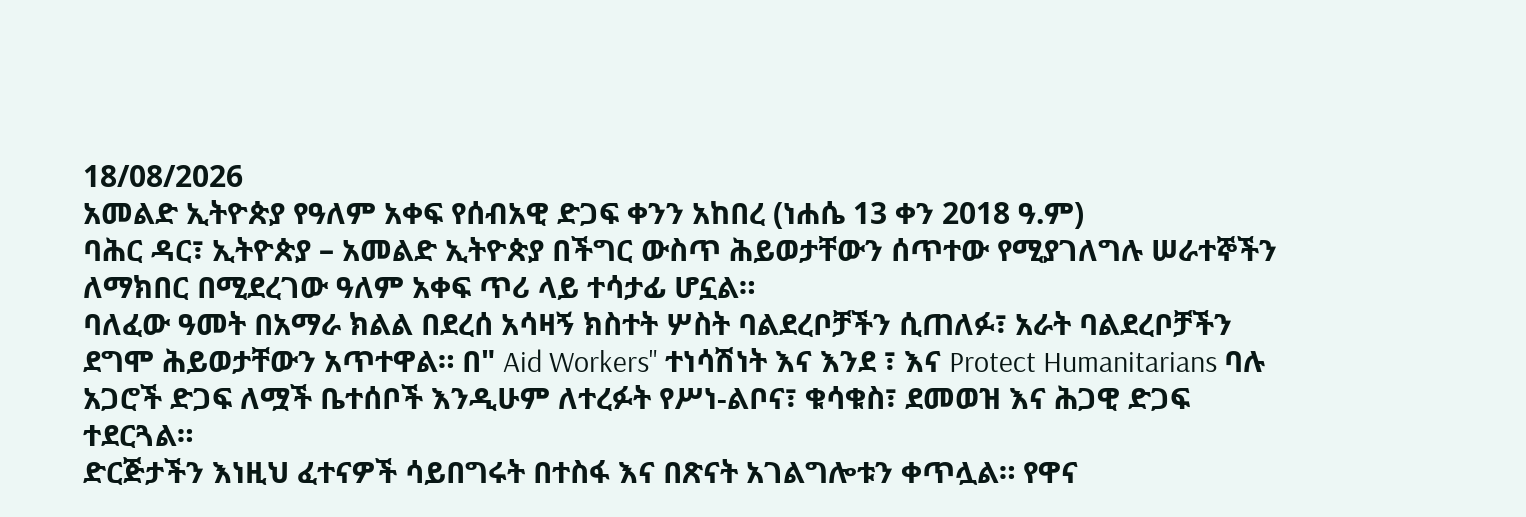18/08/2026
አመልድ ኢትዮጵያ የዓለም አቀፍ የሰብአዊ ድጋፍ ቀንን አከበረ (ነሐሴ 13 ቀን 2018 ዓ.ም)
ባሕር ዳር፣ ኢትዮጵያ – አመልድ ኢትዮጵያ በችግር ውስጥ ሕይወታቸውን ሰጥተው የሚያገለግሉ ሠራተኞችን ለማክበር በሚደረገው ዓለም አቀፍ ጥሪ ላይ ተሳታፊ ሆኗል።
ባለፈው ዓመት በአማራ ክልል በደረሰ አሳዛኝ ክስተት ሦስት ባልደረቦቻችን ሲጠለፉ፣ አራት ባልደረቦቻችን ደግሞ ሕይወታቸውን አጥተዋል። በ" Aid Workers" ተነሳሽነት እና እንደ ፣ እና Protect Humanitarians ባሉ አጋሮች ድጋፍ ለሟች ቤተሰቦች እንዲሁም ለተረፉት የሥነ-ልቦና፣ ቁሳቁስ፣ ደመወዝ እና ሕጋዊ ድጋፍ ተደርጓል።
ድርጅታችን እነዚህ ፈተናዎች ሳይበግሩት በተስፋ እና በጽናት አገልግሎቱን ቀጥሏል። የዋና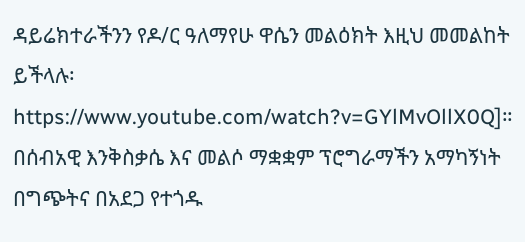ዳይሬክተራችንን የዶ/ር ዓለማየሁ ዋሴን መልዕክት እዚህ መመልከት ይችላሉ፡ https://www.youtube.com/watch?v=GYlMvOllX0Q]።
በሰብአዊ እንቅስቃሴ እና መልሶ ማቋቋም ፕሮግራማችን አማካኝነት በግጭትና በአደጋ የተጎዱ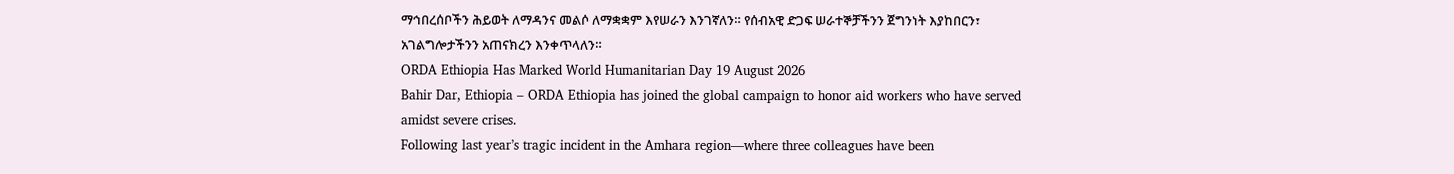ማኅበረሰቦችን ሕይወት ለማዳንና መልሶ ለማቋቋም እየሠራን እንገኛለን። የሰብአዊ ድጋፍ ሠራተኞቻችንን ጀግንነት እያከበርን፣ አገልግሎታችንን አጠናክረን እንቀጥላለን።
ORDA Ethiopia Has Marked World Humanitarian Day 19 August 2026
Bahir Dar, Ethiopia – ORDA Ethiopia has joined the global campaign to honor aid workers who have served amidst severe crises.
Following last year’s tragic incident in the Amhara region—where three colleagues have been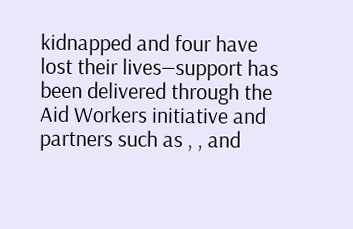kidnapped and four have lost their lives—support has been delivered through the Aid Workers initiative and partners such as , , and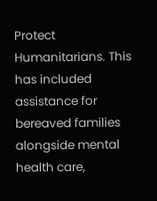Protect Humanitarians. This has included assistance for bereaved families alongside mental health care,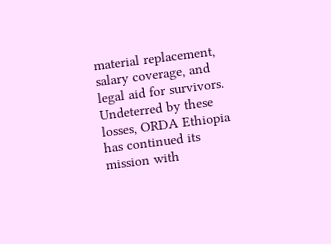material replacement, salary coverage, and legal aid for survivors.
Undeterred by these losses, ORDA Ethiopia has continued its mission with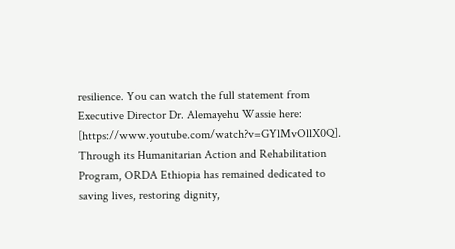resilience. You can watch the full statement from Executive Director Dr. Alemayehu Wassie here: [https://www.youtube.com/watch?v=GYlMvOllX0Q].
Through its Humanitarian Action and Rehabilitation Program, ORDA Ethiopia has remained dedicated to saving lives, restoring dignity,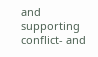and supporting conflict‑ and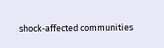shock‑affected communities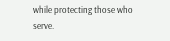while protecting those who serve.